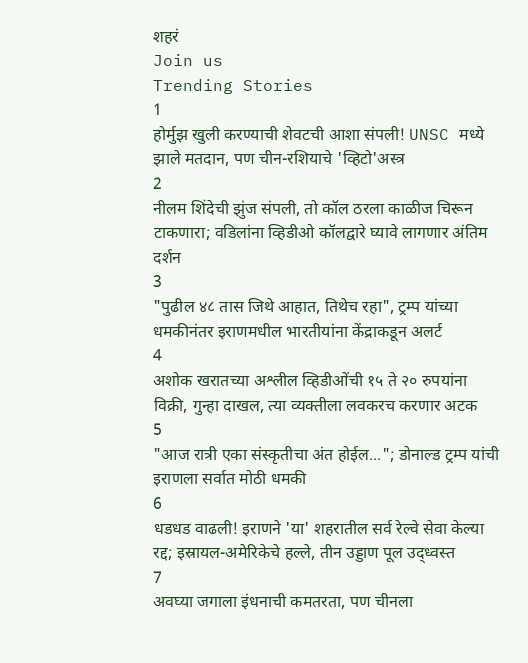शहरं
Join us
Trending Stories
1
होर्मुझ खुली करण्याची शेवटची आशा संपली! UNSC मध्ये झाले मतदान, पण चीन-रशियाचे 'व्हिटो'अस्त्र
2
नीलम शिंदेची झुंज संपली, तो कॉल ठरला काळीज चिरून टाकणारा; वडिलांना व्हिडीओ कॉलद्वारे घ्यावे लागणार अंतिम दर्शन
3
"पुढील ४८ तास जिथे आहात, तिथेच रहा", ट्रम्प यांच्या धमकीनंतर इराणमधील भारतीयांना केंद्राकडून अलर्ट
4
अशोक खरातच्या अश्लील व्हिडीओंची १५ ते २० रुपयांना विक्री, गुन्हा दाखल, त्या व्यक्तीला लवकरच करणार अटक
5
"आज रात्री एका संस्कृतीचा अंत होईल..."; डोनाल्ड ट्रम्प यांची इराणला सर्वात मोठी धमकी
6
धडधड वाढली! इराणने 'या' शहरातील सर्व रेल्वे सेवा केल्या रद्द; इस्रायल-अमेरिकेचे हल्ले, तीन उड्डाण पूल उद्ध्वस्त
7
अवघ्या जगाला इंधनाची कमतरता, पण चीनला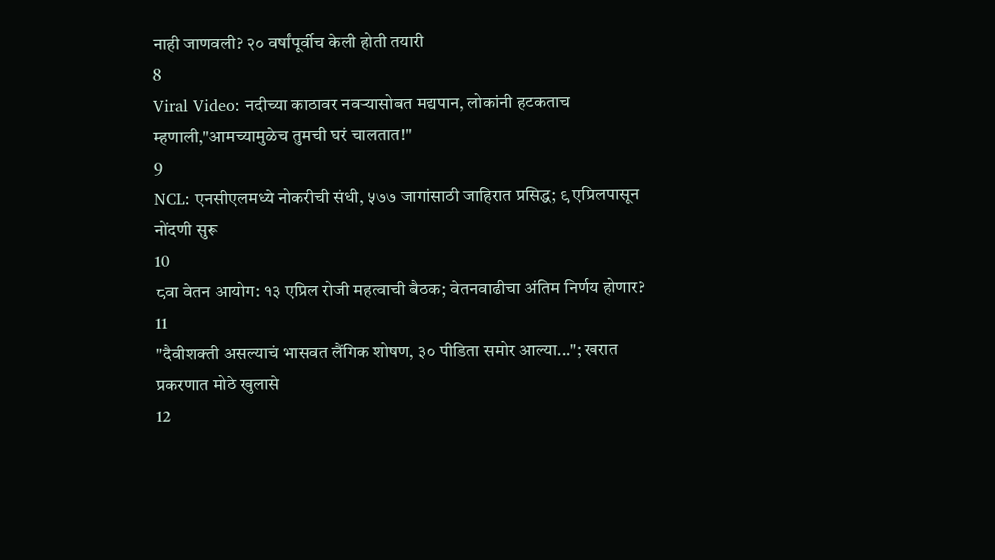नाही जाणवली? २० वर्षांपूर्वीच केली होती तयारी
8
Viral Video: नदीच्या काठावर नवऱ्यासोबत मद्यपान, लोकांनी हटकताच म्हणाली,"आमच्यामुळेच तुमची घरं चालतात!"
9
NCL: एनसीएलमध्ये नोकरीची संधी, ५७७ जागांसाठी जाहिरात प्रसिद्ध; ९ एप्रिलपासून नोंदणी सुरू
10
८वा वेतन आयोग: १३ एप्रिल रोजी महत्वाची बैठक; वेतनवाढीचा अंतिम निर्णय होणार?
11
"दैवीशक्ती असल्याचं भासवत लैंगिक शोषण, ३० पीडिता समोर आल्या..."; खरात प्रकरणात मोठे खुलासे
12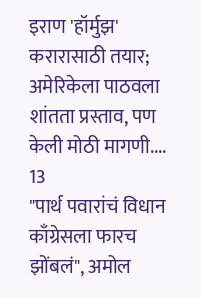इराण 'हॉर्मुझ' करारासाठी तयार; अमेरिकेला पाठवला शांतता प्रस्ताव, पण केली मोठी मागणी....
13
"पार्थ पवारांचं विधान काँग्रेसला फारच झोंबलं", अमोल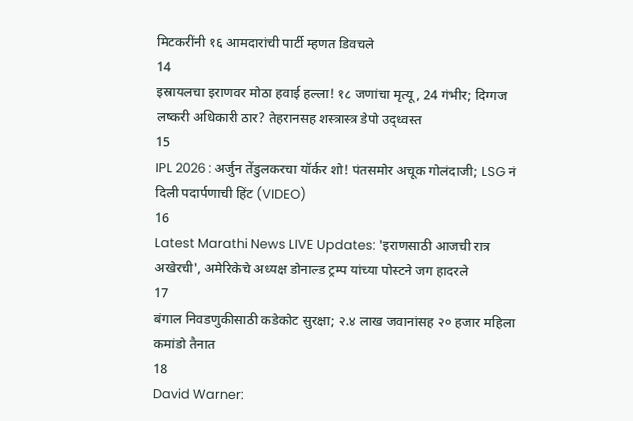मिटकरींनी १६ आमदारांची पार्टी म्हणत डिवचले
14
इस्रायलचा इराणवर मोठा हवाई हल्ला! १८ जणांचा मृत्यू, 24 गंभीर; दिग्गज लष्करी अधिकारी ठार? तेहरानसह शस्त्रास्त्र डेपो उद्ध्वस्त
15
IPL 2026 : अर्जुन तेंडुलकरचा यॉर्कर शो! पंतसमोर अचूक गोलंदाजी; LSG नं दिली पदार्पणाची हिंट (VIDEO)
16
Latest Marathi News LIVE Updates: 'इराणसाठी आजची रात्र अखेरची', अमेरिकेचे अध्यक्ष डोनाल्ड ट्रम्प यांच्या पोस्टने जग हादरले
17
बंगाल निवडणुकीसाठी कडेकोट सुरक्षा; २.४ लाख जवानांसह २० हजार महिला कमांडो तैनात
18
David Warner: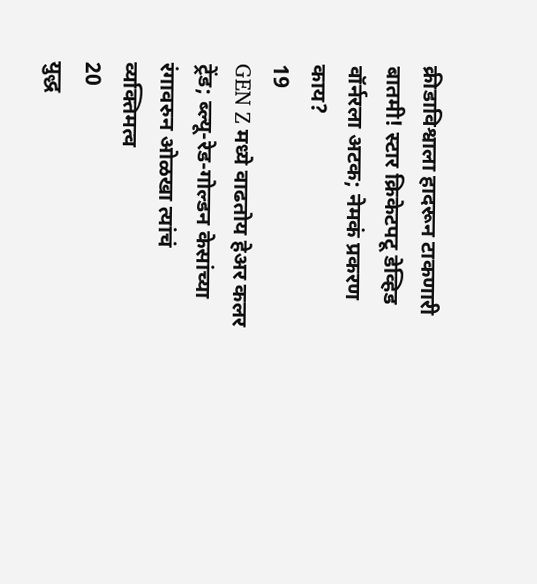क्रीडाविश्वाला हादरून टाकणारी बातमी! स्टार क्रिकेटपटू डेव्हिड वॉर्नरला अटक; नेमकं प्रकरण काय?
19
GEN Z मध्ये वाढतोय हेअर कलर ट्रेंड; ब्ल्यू-रेड-गोल्डन केसांच्या रंगावरुन ओळखा त्यांचं व्यक्तिमत्व
20
युद्ध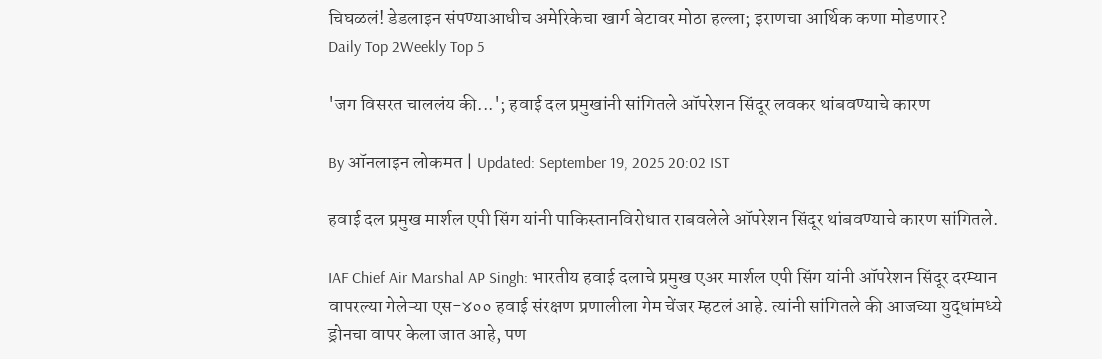चिघळलं! डेडलाइन संपण्याआधीच अमेरिकेचा खार्ग बेटावर मोठा हल्ला; इराणचा आर्थिक कणा मोडणार?
Daily Top 2Weekly Top 5

'जग विसरत चाललंय की...'; हवाई दल प्रमुखांनी सांगितले ऑपरेशन सिंदूर लवकर थांबवण्याचे कारण

By ऑनलाइन लोकमत | Updated: September 19, 2025 20:02 IST

हवाई दल प्रमुख मार्शल एपी सिंग यांनी पाकिस्तानविरोधात राबवलेले ऑपरेशन सिंदूर थांबवण्याचे कारण सांगितले.

IAF Chief Air Marshal AP Singh: भारतीय हवाई दलाचे प्रमुख एअर मार्शल एपी सिंग यांनी ऑपरेशन सिंदूर दरम्यान वापरल्या गेलेऱ्या एस-४०० हवाई संरक्षण प्रणालीला गेम चेंजर म्हटलं आहे. त्यांनी सांगितले की आजच्या युद्धांमध्ये ड्रोनचा वापर केला जात आहे, पण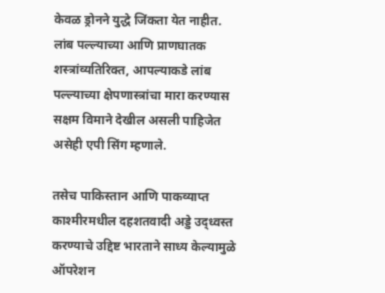केवळ ड्रोनने युद्धे जिंकता येत नाहीत. लांब पल्ल्याच्या आणि प्राणघातक शस्त्रांव्यतिरिक्त, आपल्याकडे लांब पल्ल्याच्या क्षेपणास्त्रांचा मारा करण्यास सक्षम विमाने देखील असली पाहिजेत असेही एपी सिंग म्हणाले.

तसेच पाकिस्तान आणि पाकव्याप्त काश्मीरमधील दहशतवादी अड्डे उद्ध्वस्त करण्याचे उद्दिष्ट भारताने साध्य केल्यामुळे ऑपरेशन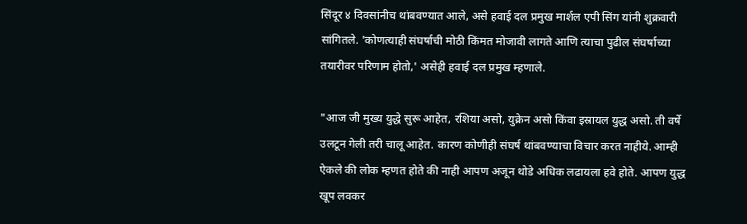सिंदूर ४ दिवसांनीच थांबवण्यात आले, असे हवाई दल प्रमुख मार्शल एपी सिंग यांनी शुक्रवारी सांगितले. 'कोणत्याही संघर्षाची मोठी किंमत मोजावी लागते आणि त्याचा पुढील संघर्षाच्या तयारीवर परिणाम होतो,' असेही हवाई दल प्रमुख म्हणाले.

"आज जी मुख्य युद्धे सुरू आहेत, रशिया असो, युक्रेन असो किंवा इस्रायल युद्ध असो. ती वर्षे उलटून गेली तरी चालू आहेत. कारण कोणीही संघर्ष थांबवण्याचा विचार करत नाहीये. आम्ही ऐकले की लोक म्हणत होते की नाही आपण अजून थोडे अधिक लढायला हवे होते. आपण युद्ध खूप लवकर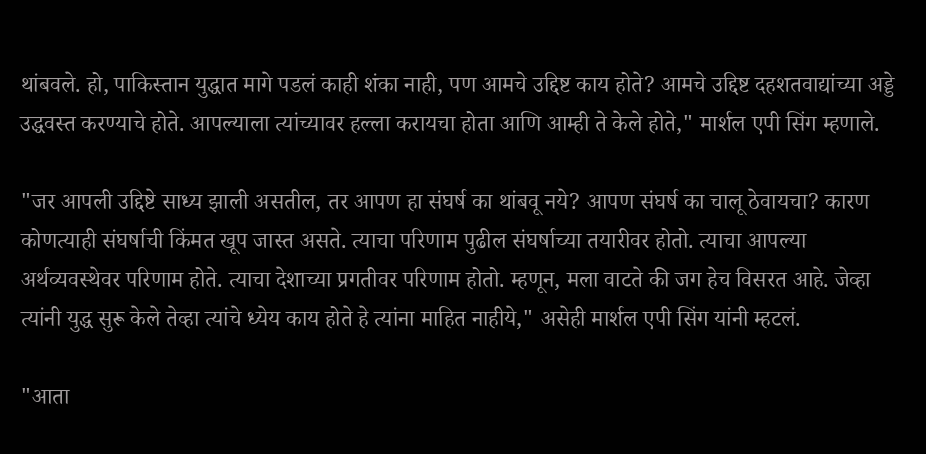थांबवले. हो, पाकिस्तान युद्धात मागे पडलं काही शंका नाही, पण आमचे उद्दिष्ट काय होते? आमचे उद्दिष्ट दहशतवाद्यांच्या अड्डे उद्धवस्त करण्याचे होते. आपल्याला त्यांच्यावर हल्ला करायचा होता आणि आम्ही ते केले होते," मार्शल एपी सिंग म्हणाले.

"जर आपली उद्दिष्टे साध्य झाली असतील, तर आपण हा संघर्ष का थांबवू नये? आपण संघर्ष का चालू ठेवायचा? कारण कोणत्याही संघर्षाची किंमत खूप जास्त असते. त्याचा परिणाम पुढील संघर्षाच्या तयारीवर होतो. त्याचा आपल्या अर्थव्यवस्थेवर परिणाम होते. त्याचा देशाच्या प्रगतीवर परिणाम होतो. म्हणून, मला वाटते की जग हेच विसरत आहे. जेव्हा त्यांनी युद्ध सुरू केले तेव्हा त्यांचे ध्येय काय होते हे त्यांना माहित नाहीये," असेही मार्शल एपी सिंग यांनी म्हटलं.

"आता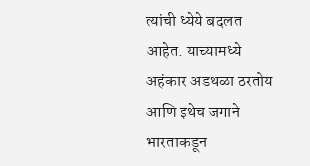त्यांची ध्येये बदलत आहेत. याच्यामध्ये अहंकार अडथळा ठरतोय आणि इथेच जगाने भारताकडून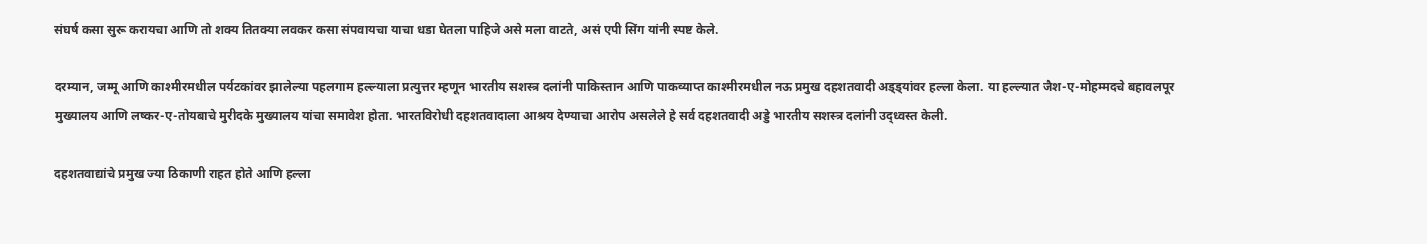संघर्ष कसा सुरू करायचा आणि तो शक्य तितक्या लवकर कसा संपवायचा याचा धडा घेतला पाहिजे असे मला वाटते, असं एपी सिंग यांनी स्पष्ट केले.

दरम्यान, जम्मू आणि काश्मीरमधील पर्यटकांवर झालेल्या पहलगाम हल्ल्याला प्रत्युत्तर म्हणून भारतीय सशस्त्र दलांनी पाकिस्तान आणि पाकव्याप्त काश्मीरमधील नऊ प्रमुख दहशतवादी अड्ड्यांवर हल्ला केला. या हल्ल्यात जैश-ए-मोहम्मदचे बहावलपूर मुख्यालय आणि लष्कर-ए-तोयबाचे मुरीदके मुख्यालय यांचा समावेश होता. भारतविरोधी दहशतवादाला आश्रय देण्याचा आरोप असलेले हे सर्व दहशतवादी अड्डे भारतीय सशस्त्र दलांनी उद्ध्वस्त केली.

दहशतवाद्यांचे प्रमुख ज्या ठिकाणी राहत होते आणि हल्ला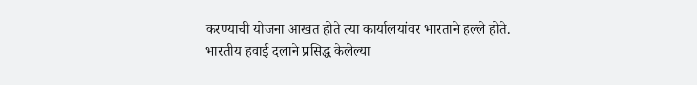करण्याची योजना आखत होते त्या कार्यालयांवर भारताने हल्ले होते. भारतीय हवाई दलाने प्रसिद्ध केलेल्या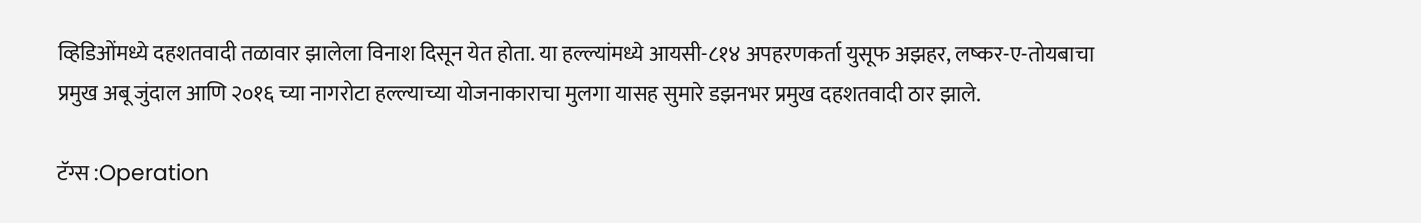व्हिडिओंमध्ये दहशतवादी तळावार झालेला विनाश दिसून येत होता. या हल्ल्यांमध्ये आयसी-८१४ अपहरणकर्ता युसूफ अझहर, लष्कर-ए-तोयबाचा प्रमुख अबू जुंदाल आणि २०१६ च्या नागरोटा हल्ल्याच्या योजनाकाराचा मुलगा यासह सुमारे डझनभर प्रमुख दहशतवादी ठार झाले.

टॅग्स :Operation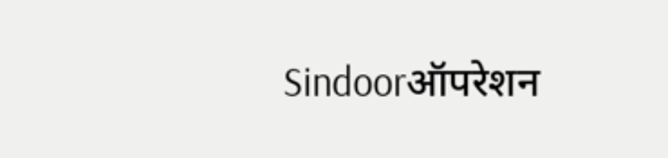Sindoorऑपरेशन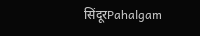सिंदूरPahalgam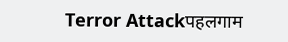Terror Attackपहलगाम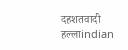दहशतवादी हल्लाindian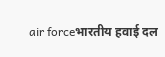air forceभारतीय हवाई दल